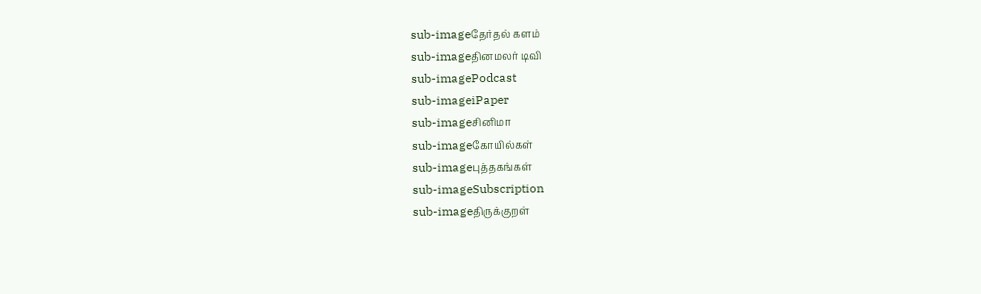sub-imageதேர்தல் களம்
sub-imageதினமலர் டிவி
sub-imagePodcast
sub-imageiPaper
sub-imageசினிமா
sub-imageகோயில்கள்
sub-imageபுத்தகங்கள்
sub-imageSubscription
sub-imageதிருக்குறள்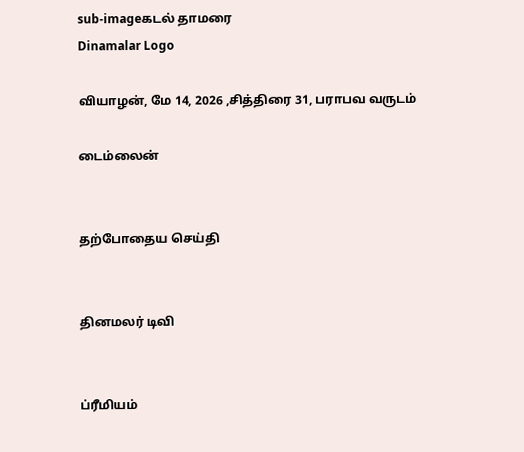sub-imageகடல் தாமரை
Dinamalar Logo

வியாழன், மே 14, 2026 ,சித்திரை 31, பராபவ வருடம்

டைம்லைன்


தற்போதைய செய்தி


தினமலர் டிவி


ப்ரீமியம்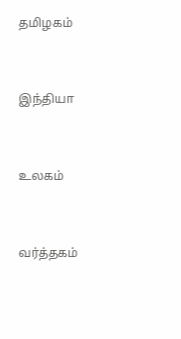தமிழகம்


இந்தியா


உலகம்


வர்த்தகம்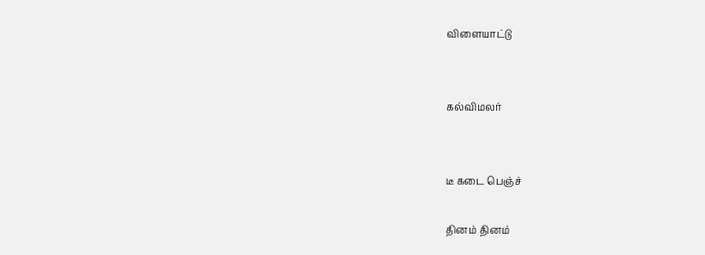விளையாட்டு


கல்விமலர்


டீ கடை பெஞ்ச்

தினம் தினம்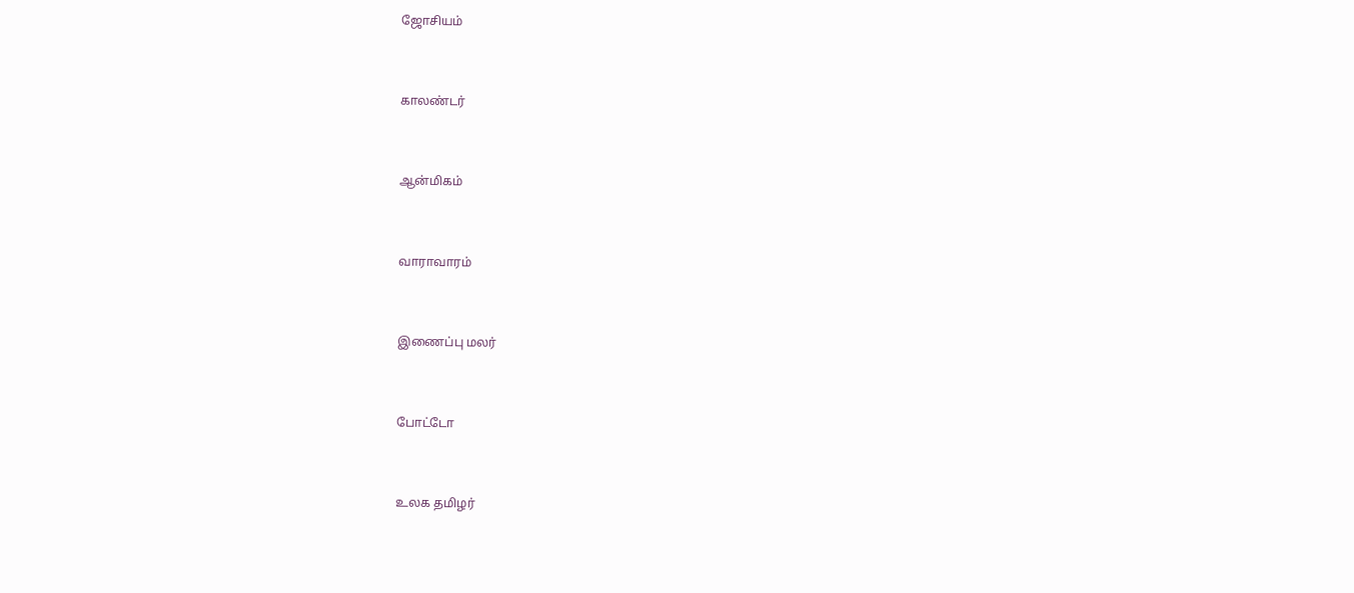ஜோசியம்


காலண்டர்


ஆன்மிகம்


வாராவாரம்


இணைப்பு மலர்


போட்டோ


உலக தமிழர்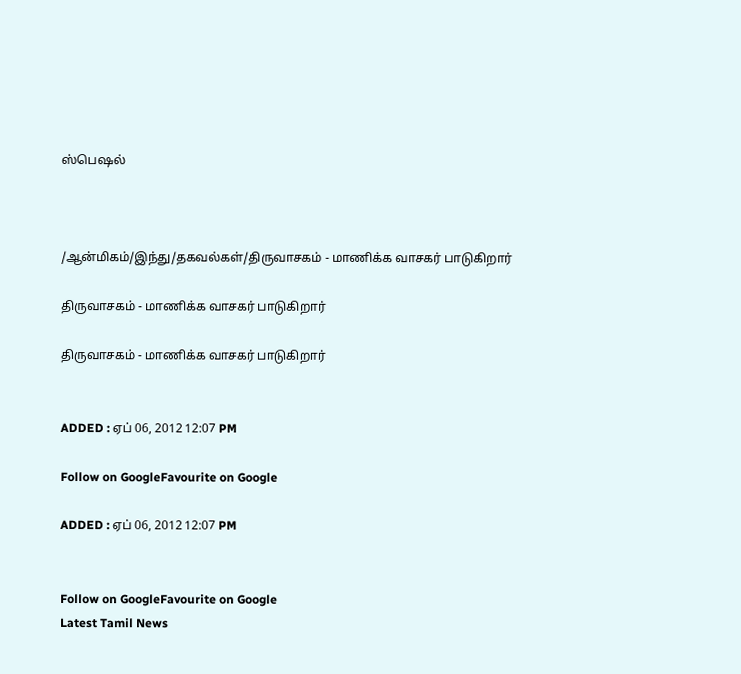ஸ்பெஷல்



/ஆன்மிகம்/இந்து/தகவல்கள்/திருவாசகம் - மாணிக்க வாசகர் பாடுகிறார்

திருவாசகம் - மாணிக்க வாசகர் பாடுகிறார்

திருவாசகம் - மாணிக்க வாசகர் பாடுகிறார்


ADDED : ஏப் 06, 2012 12:07 PM

Follow on GoogleFavourite on Google

ADDED : ஏப் 06, 2012 12:07 PM


Follow on GoogleFavourite on Google
Latest Tamil News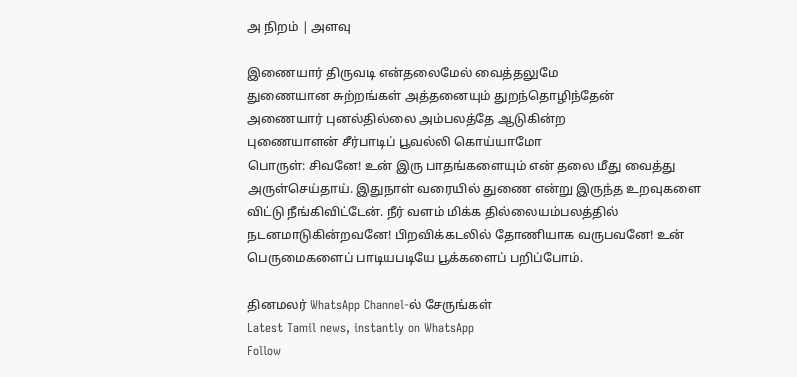அ நிறம் | அளவு

இணையார் திருவடி என்தலைமேல் வைத்தலுமே
துணையான சுற்றங்கள் அத்தனையும் துறந்தொழிந்தேன்
அணையார் புனல்தில்லை அம்பலத்தே ஆடுகின்ற
புணையாளன் சீர்பாடிப் பூவல்லி கொய்யாமோ
பொருள்: சிவனே! உன் இரு பாதங்களையும் என் தலை மீது வைத்து அருள்செய்தாய். இதுநாள் வரையில் துணை என்று இருந்த உறவுகளை விட்டு நீங்கிவிட்டேன். நீர் வளம் மிக்க தில்லையம்பலத்தில் நடனமாடுகின்றவனே! பிறவிக்கடலில் தோணியாக வருபவனே! உன் பெருமைகளைப் பாடியபடியே பூக்களைப் பறிப்போம்.

தினமலர் WhatsApp Channel-ல் சேருங்கள்
Latest Tamil news, instantly on WhatsApp
Follow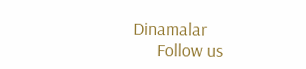Dinamalar
      Follow us